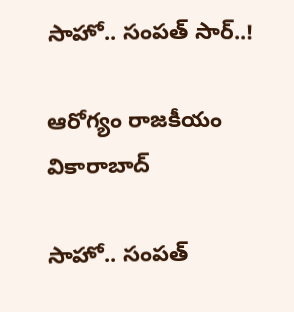సాహో.. సంపత్‌ సార్..!

ఆరోగ్యం రాజకీయం వికారాబాద్

సాహో.. సంపత్‌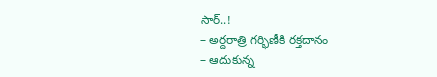సార్..!
– అర్దరాత్రి గర్భిణీకి రక్తదానం
– ఆదుకున్న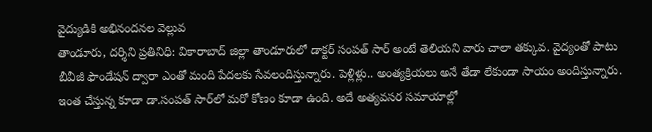వైద్యుడికి అభినందనల వెల్లువ
తాండూరు, దర్శిని ప్రతినిధి: వికారాబాద్‌ జిల్లా తాండూరులో డాక్టర్ సంపత్‌ సార్ అంటే తెలియని వారు చాలా తక్కువ. వైద్యంతో పాటు బీవీజీ ఫౌండేషన్‌ ద్వారా ఎంతో మంది పేదలకు సేవలందిస్తున్నారు. పెళ్లిళ్లు.. అంత్యక్రియలు అనే తేడా లేకుండా సాయం అందిస్తున్నారు. ఇంత చేస్తున్న కూడా డా.సంపత్ సార్‌లో మరో కోణం కూడా ఉంది. అదే అత్యవసర సమాయాల్లో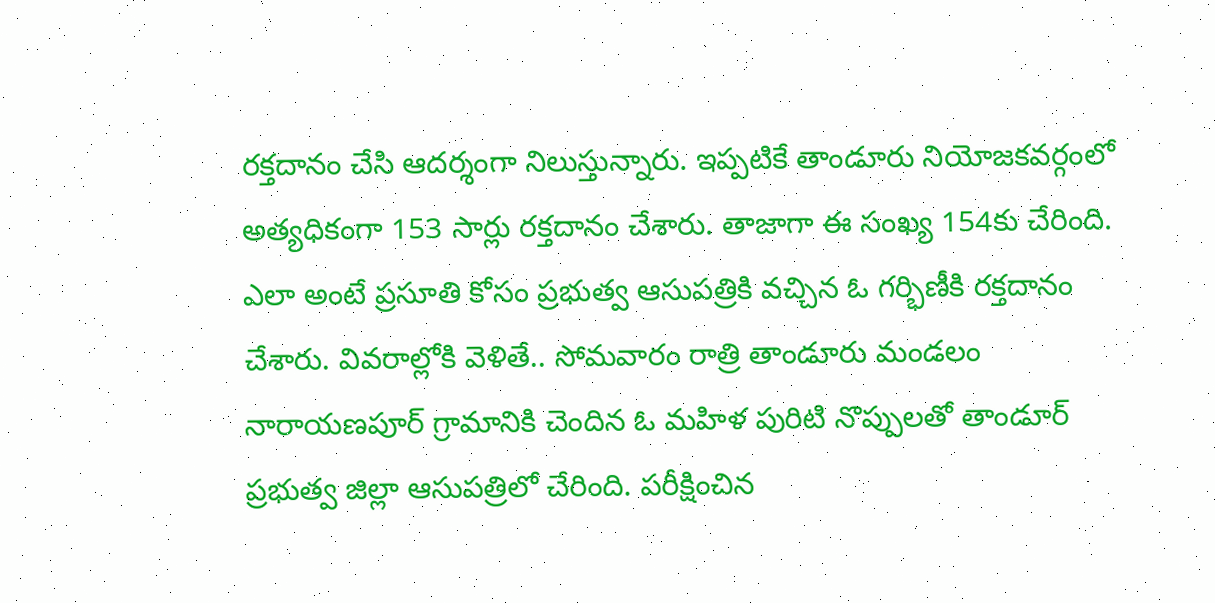రక్తదానం చేసి ఆదర్శంగా నిలుస్తున్నారు. ఇప్పటికే తాండూరు నియోజకవర్గంలో అత్యధికంగా 153 సార్లు రక్తదానం చేశారు. తాజాగా ఈ సంఖ్య 154కు చేరింది. ఎలా అంటే ప్రసూతి కోసం ప్రభుత్వ ఆసుపత్రికి వచ్చిన ఓ గర్భిణీకి రక్తదానం చేశారు. వివరాల్లోకి వెళితే.. సోమవారం రాత్రి తాండూరు మండలం నారాయణపూర్ గ్రామానికి చెందిన ఓ మహిళ పురిటి నొప్పులతో తాండూర్ ప్రభుత్వ జిల్లా ఆసుపత్రిలో చేరింది. పరీక్షించిన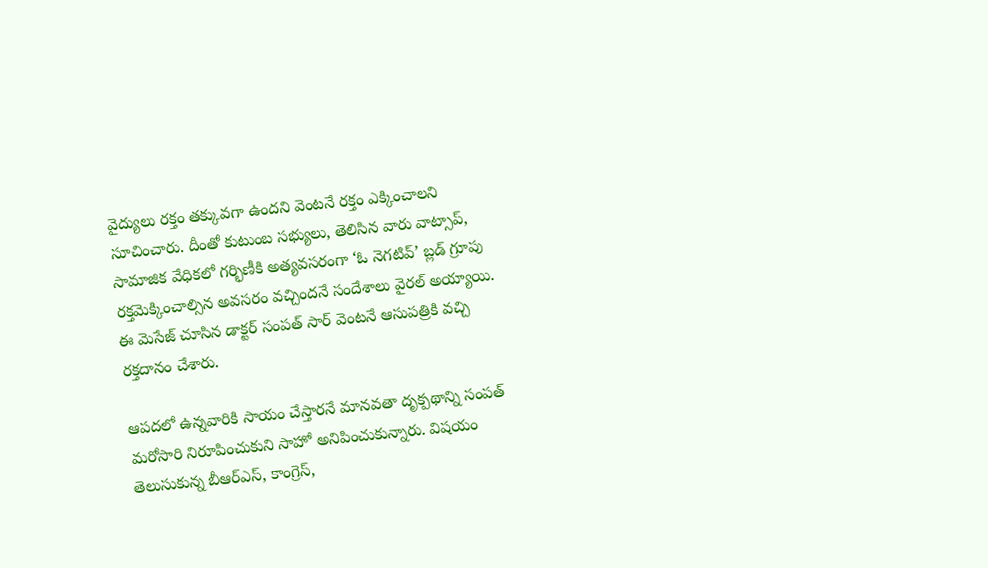వైద్యులు రక్తం తక్కువగా ఉందని వెంటనే రక్తం ఎక్కించాలని సూచించారు. దీంతో కుటుంబ సభ్యులు, తెలిసిన వారు వాట్సాప్, సామాజిక వేధికలో గర్భిణీకి అత్యవసరంగా ‘ఓ నెగటివ్’ బ్లడ్ గ్రూపు రక్తమెక్కించాల్సిన అవసరం వచ్చిందనే సందేశాలు వైరల్ అయ్యాయి. ఈ మెసేజ్ చూసిన డాక్టర్ సంపత్ సార్ వెంటనే ఆసుపత్రికి వచ్చి రక్తదానం చేశారు.

ఆపదలో ఉన్నవారికి సాయం చేస్తారనే మానవతా దృక్పథాన్ని సంపత్ మరోసారి నిరూపించుకుని సాహో అనిపించుకున్నారు. విషయం తెలుసుకున్న బీఆర్ఎస్, కాంగ్రెస్,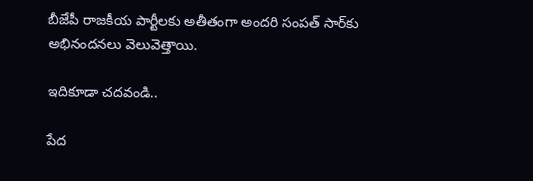బీజేపీ రాజకీయ పార్టీలకు అతీతంగా అందరి సంపత్‌ సార్‌కు అభినందనలు వెలువెత్తాయి.

ఇదికూడా చదవండి..

పేద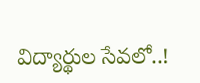విద్యార్థుల సేవలో..!